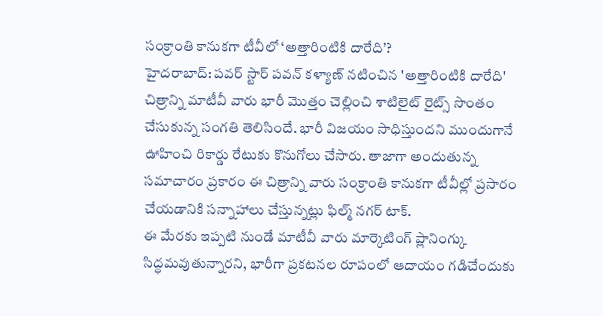సంక్రాంతి కానుకగా టీవీలో ‘అత్తారింటికి దారేది’?
హైదరాబాద్: పవర్ స్టార్ పవన్ కళ్యాణ్ నటించిన 'అత్తారింటికి దారేది' చిత్రాన్ని మాటీవీ వారు భారీ మొత్తం చెల్లించి శాటిలైట్ రైట్స్ సొంతం చేసుకున్న సంగతి తెలిసిందే. భారీ విజయం సాధిస్తుందని ముందుగానే ఊహించి రికార్డు రేటుకు కొనుగోలు చేసారు. తాజాగా అందుతున్న సమాచారం ప్రకారం ఈ చిత్రాన్ని వారు సంక్రాంతి కానుకగా టీవీల్లో ప్రసారం చేయడానికి సన్నాహాలు చేస్తున్నట్లు ఫిల్మ్ నగర్ టాక్.
ఈ మేరకు ఇప్పటి నుండే మాటీవీ వారు మార్కెటింగ్ ప్లానింగ్కు సిద్ధమవుతున్నారని, భారీగా ప్రకటనల రూపంలో ఆదాయం గడిచేందుకు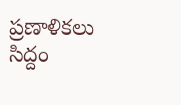ప్రణాళికలు సిద్దం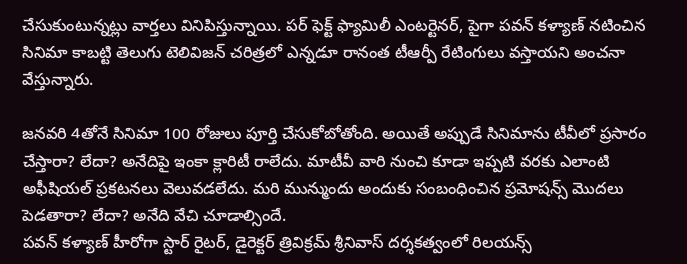చేసుకుంటున్నట్లు వార్తలు వినిపిస్తున్నాయి. పర్ ఫెక్ట్ ఫ్యామిలీ ఎంటర్టెనర్, పైగా పవన్ కళ్యాణ్ నటించిన సినిమా కాబట్టి తెలుగు టెలివిజన్ చరిత్రలో ఎన్నడూ రానంత టీఆర్పీ రేటింగులు వస్తాయని అంచనా వేస్తున్నారు.

జనవరి 4తోనే సినిమా 100 రోజులు పూర్తి చేసుకోబోతోంది. అయితే అప్పుడే సినిమాను టీవీలో ప్రసారం చేస్తారా? లేదా? అనేదిపై ఇంకా క్లారిటీ రాలేదు. మాటీవీ వారి నుంచి కూడా ఇప్పటి వరకు ఎలాంటి అఫీషియల్ ప్రకటనలు వెలువడలేదు. మరి మున్ముందు అందుకు సంబంధించిన ప్రమోషన్స్ మొదలు పెడతారా? లేదా? అనేది వేచి చూడాల్సిందే.
పవన్ కళ్యాణ్ హీరోగా స్టార్ రైటర్, డైరెక్టర్ త్రివిక్రమ్ శ్రీనివాస్ దర్శకత్వంలో రిలయన్స్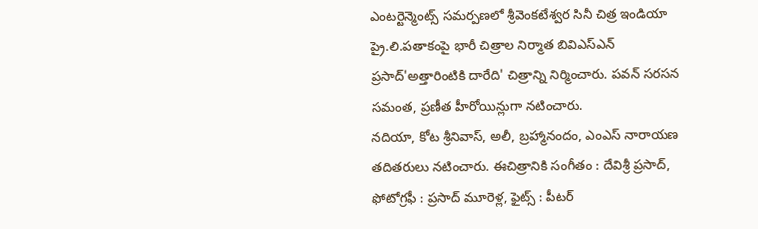ఎంటర్టెన్మెంట్స్ సమర్పణలో శ్రీవెంకటేశ్వర సినీ చిత్ర ఇండియా ప్రై.లి.పతాకంపై భారీ చిత్రాల నిర్మాత బివిఎస్ఎన్ ప్రసాద్'అత్తారింటికి దారేది' చిత్రాన్ని నిర్మించారు. పవన్ సరసన సమంత, ప్రణీత హీరోయిన్లుగా నటించారు.
నదియా, కోట శ్రీనివాస్, అలీ, బ్రహ్మానందం, ఎంఎస్ నారాయణ తదితరులు నటించారు. ఈచిత్రానికి సంగీతం : దేవిశ్రీ ప్రసాద్, ఫోటోగ్రఫీ : ప్రసాద్ మూరెళ్ల, ఫైట్స్ : పీటర్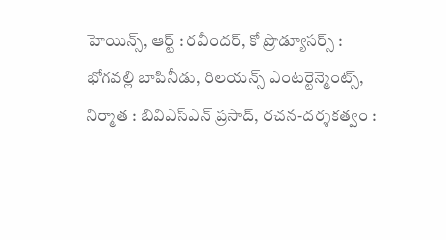హెయిన్స్, ఆర్ట్ : రవీందర్, కో ప్రొడ్యూసర్స్ : భోగవల్లి బాపినీడు, రిలయన్స్ ఎంటర్టెన్మెంట్స్, నిర్మాత : బివిఎస్ఎన్ ప్రసాద్, రచన-దర్శకత్వం :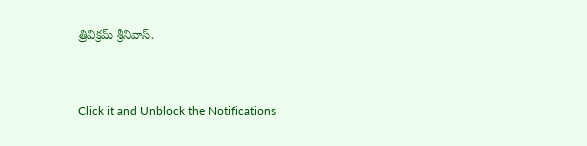త్రివిక్రమ్ శ్రీనివాస్.


Click it and Unblock the Notifications